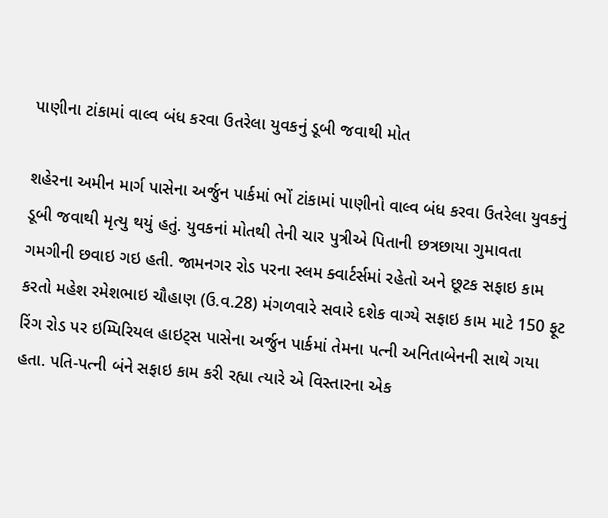પાણીના ટાંકામાં વાલ્વ બંધ કરવા ઉતરેલા યુવકનું ડૂબી જવાથી મોત

શહેરના અમીન માર્ગ પાસેના અર્જુન પાર્કમાં ભોં ટાંકામાં પાણીનો વાલ્વ બંધ કરવા ઉતરેલા યુવકનું ડૂબી જવાથી મૃત્યુ થયું હતું. યુવકનાં મોતથી તેની ચાર પુત્રીએ પિતાની છત્રછાયા ગુમાવતા ગમગીની છવાઇ ગઇ હતી. જામનગર રોડ પરના સ્લમ ક્વાર્ટર્સમાં રહેતો અને છૂટક સફાઇ કામ કરતો મહેશ રમેશભાઇ ચૌહાણ (ઉ.વ.28) મંગળવારે સવારે દશેક વાગ્યે સફાઇ કામ માટે 150 ફૂટ રિંગ રોડ પર ઇમ્પિરિયલ હાઇટ્સ પાસેના અર્જુન પાર્કમાં તેમના પત્ની અનિતાબેનની સાથે ગયા હતા. પતિ-પત્ની બંને સફાઇ કામ કરી રહ્યા ત્યારે એ વિસ્તારના એક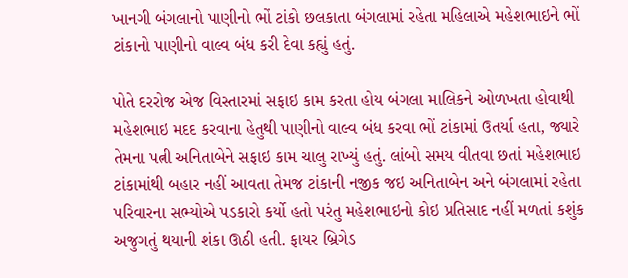ખાનગી બંગલાનો પાણીનો ભોં ટાંકો છલકાતા બંગલામાં રહેતા મહિલાએ મહેશભાઇને ભોં ટાંકાનો પાણીનો વાલ્વ બંધ કરી દેવા કહ્યું હતું.

પોતે દરરોજ એજ વિસ્તારમાં સફાઇ કામ કરતા હોય બંગલા માલિકને ઓળખતા હોવાથી મહેશભાઇ મદદ કરવાના હેતુથી પાણીનો વાલ્વ બંધ કરવા ભોં ટાંકામાં ઉતર્યા હતા, જ્યારે તેમના પત્ની અનિતાબેને સફાઇ કામ ચાલુ રાખ્યું હતું. લાંબો સમય વીતવા છતાં મહેશભાઇ ટાંકામાંથી બહાર નહીં આવતા તેમજ ટાંકાની નજીક જઇ અનિતાબેન અને બંગલામાં રહેતા પરિવારના સભ્યોએ પડકારો કર્યો હતો પરંતુ મહેશભાઇનો કોઇ પ્રતિસાદ નહીં મળતાં કશુંક અજુગતું થયાની શંકા ઊઠી હતી. ફાયર બ્રિગેડ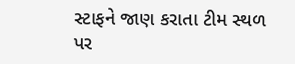સ્ટાફને જાણ કરાતા ટીમ સ્થળ પર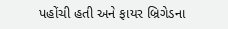પહોંચી હતી અને ફાયર બ્રિગેડના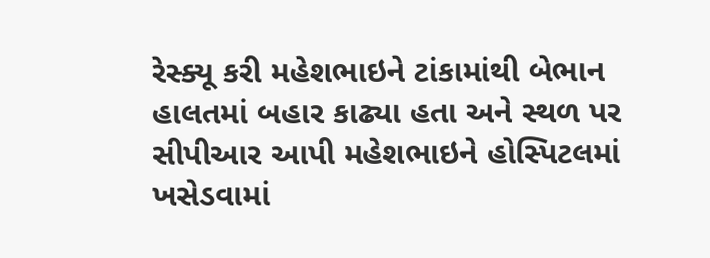રેસ્ક્યૂ કરી મહેશભાઇને ટાંકામાંથી બેભાન હાલતમાં બહાર કાઢ્યા હતા અને સ્થળ પર સીપીઆર આપી મહેશભાઇને હોસ્પિટલમાં ખસેડવામાં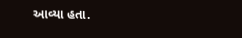આવ્યા હતા.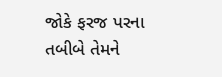જોકે ફરજ પરના તબીબે તેમને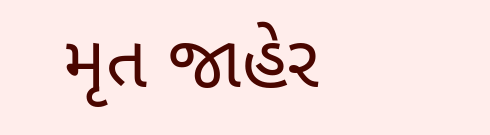મૃત જાહેર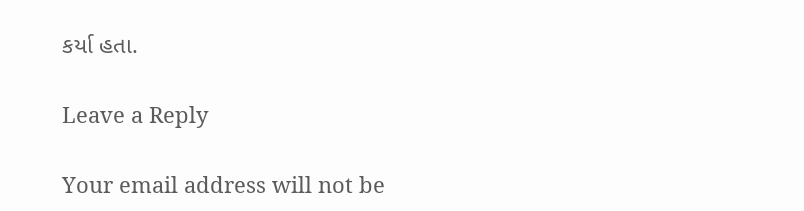કર્યા હતા.

Leave a Reply

Your email address will not be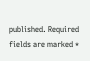published. Required fields are marked *